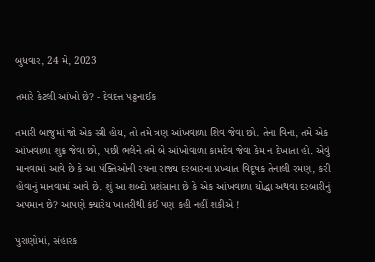બુધવાર, 24 મે, 2023

તમારે કેટલી આંખો છે? - દેવદત્ત પટ્ટનાઈક

તમારી બાજુમાં જો એક સ્ત્રી હોય, તો તમે ત્રણ આંખવાળા શિવ જેવા છો. તેના વિના, તમે એક આંખવાળા શુક્ર જેવા છો, પછી ભલેને તમે બે આંખોવાળા કામદેવ જેવા કેમ ન દેખાતા હો. એવું માનવામાં આવે છે કે આ પંક્તિઓની રચના રાજ્ય દરબારના પ્રખ્યાત વિદૂષક તેનાલી રમણ, કરી હોવાનું માનવામાં આવે છે. શું આ શબ્દો પ્રશંસાના છે કે એક આંખવાળા યોદ્ધા અથવા દરબારીનું અપમાન છે? આપણે ક્યારેય ખાતરીથી કંઈ પણ કહી નહીં શકીએ !

પુરાણોમાં, સંહારક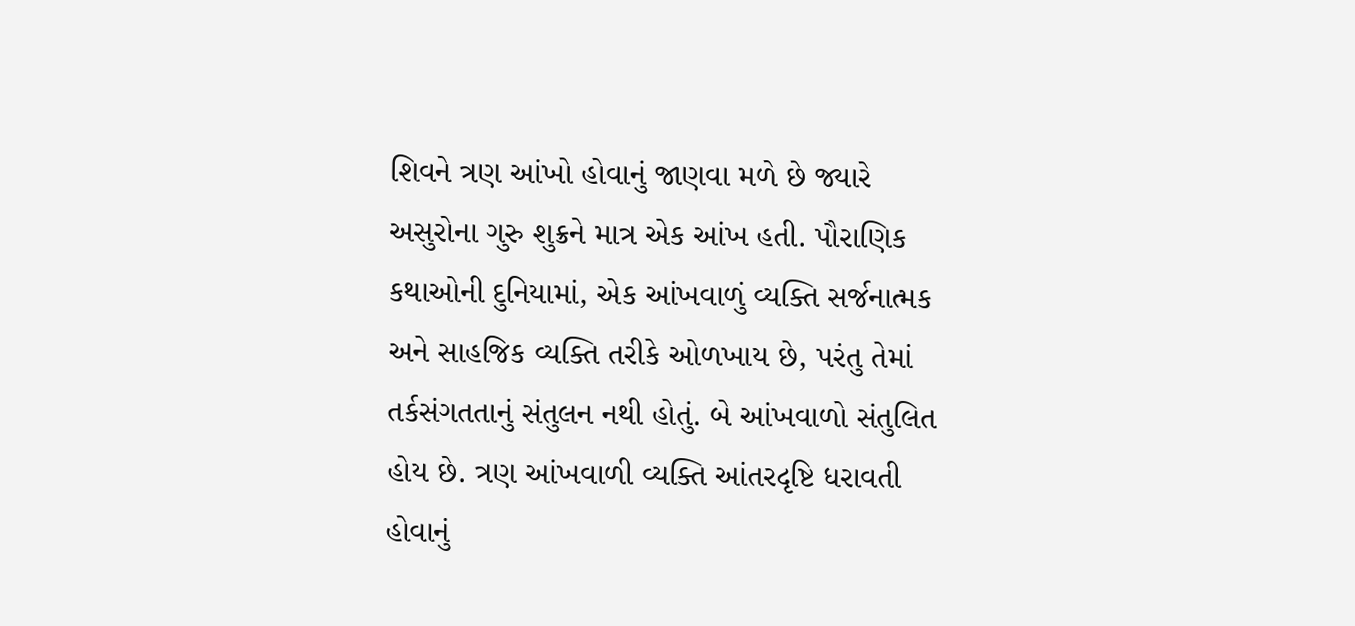શિવને ત્રણ આંખો હોવાનું જાણવા મળે છે જ્યારે અસુરોના ગુરુ શુક્રને માત્ર એક આંખ હતી. પૌરાણિક કથાઓની દુનિયામાં, એક આંખવાળું વ્યક્તિ સર્જનાત્મક અને સાહજિક વ્યક્તિ તરીકે ઓળખાય છે, પરંતુ તેમાં તર્કસંગતતાનું સંતુલન નથી હોતું. બે આંખવાળો સંતુલિત હોય છે. ત્રણ આંખવાળી વ્યક્તિ આંતરદૃષ્ટિ ધરાવતી હોવાનું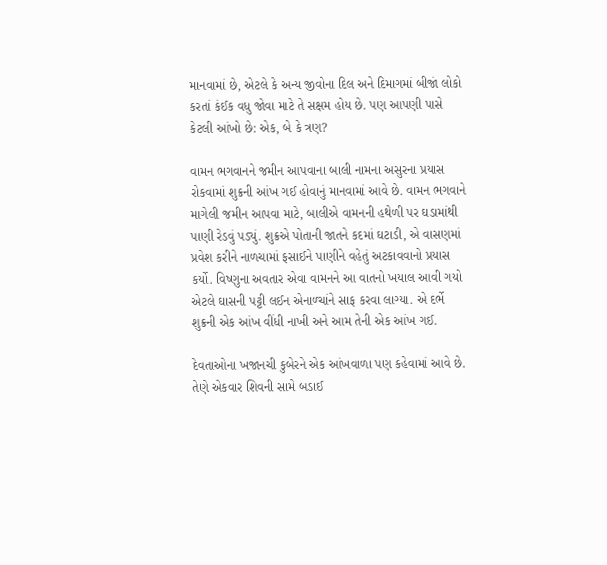માનવામાં છે, એટલે કે અન્ય જીવોના દિલ અને દિમાગમાં બીજાં લોકો કરતાં કંઈક વધુ જોવા માટે તે સક્ષમ હોય છે. પણ આપણી પાસે કેટલી આંખો છે: એક, બે કે ત્રણ?

વામન ભગવાનને જમીન આપવાના બાલી નામના અસુરના પ્રયાસ રોકવામાં શુક્રની આંખ ગઈ હોવાનું માનવામાં આવે છે. વામન ભગવાને માગેલી જમીન આપવા માટે, બાલીએ વામનની હથેળી પર ઘડામાંથી પાણી રેડવું પડ્યું. શુક્રએ પોતાની જાતને કદમાં ઘટાડી, એ વાસણમાં પ્રવેશ કરીને નાળચામાં ફસાઈને પાણીને વહેતું અટકાવવાનો પ્રયાસ કર્યો. વિષ્ણુના અવતાર એવા વામનને આ વાતનો ખયાલ આવી ગયો એટલે ઘાસની પટ્ટી લઈન એનાળ્ચાંને સાફ કરવા લાગ્યા. એ દર્ભે શુક્રની એક આંખ વીંધી નાખી અને આમ તેની એક આંખ ગઈ.

દેવતાઓના ખજાનચી કુબેરને એક આંખવાળા પણ કહેવામાં આવે છે. તેણે એકવાર શિવની સામે બડાઈ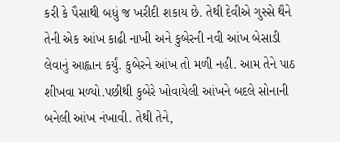કરી કે પૈસાથી બધું જ ખરીદી શકાય છે. તેથી દેવીએ ગુસ્સે થૈને તેની એક આંખ કાઢી નાખી અને કુબેરની નવી આંખ બેસાડી લેવાનું આહ્વાન કર્યું. કુબેરને આંખ તો મળી નહી. આમ તેને પાઠ શીખવા મળ્યો.પછીથી કુબેરે ખોવાયેલી આંખને બદલે સોનાની બનેલી આંખ નંખાવી. તેથી તેને,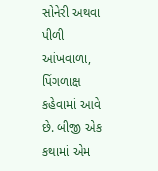સોનેરી અથવા પીળી આંખવાળા, પિંગળાક્ષ કહેવામાં આવે છે. બીજી એક કથામાં એમ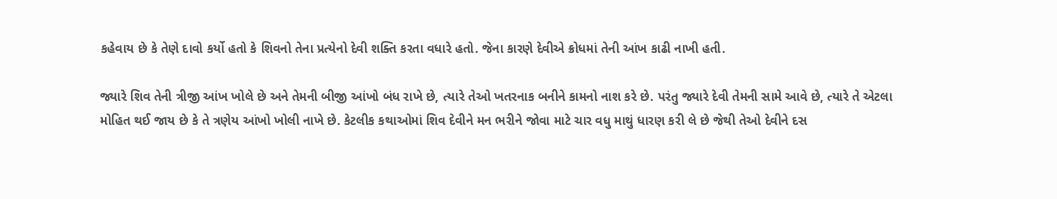કહેવાય છે કે તેણે દાવો કર્યો હતો કે શિવનો તેના પ્રત્યેનો દેવી શક્તિ કરતા વધારે હતો. જેના કારણે દેવીએ ક્રોધમાં તેની આંખ કાઢી નાખી હતી.

જ્યારે શિવ તેની ત્રીજી આંખ ખોલે છે અને તેમની બીજી આંખો બંધ રાખે છે, ત્યારે તેઓ ખતરનાક બનીને કામનો નાશ કરે છે. પરંતુ જ્યારે દેવી તેમની સામે આવે છે, ત્યારે તે એટલા મોહિત થઈ જાય છે કે તે ત્રણેય આંખો ખોલી નાખે છે. કેટલીક કથાઓમાં શિવ દેવીને મન ભરીને જોવા માટે ચાર વધુ માથું ધારણ કરી લે છે જેથી તેઓ દેવીને દસ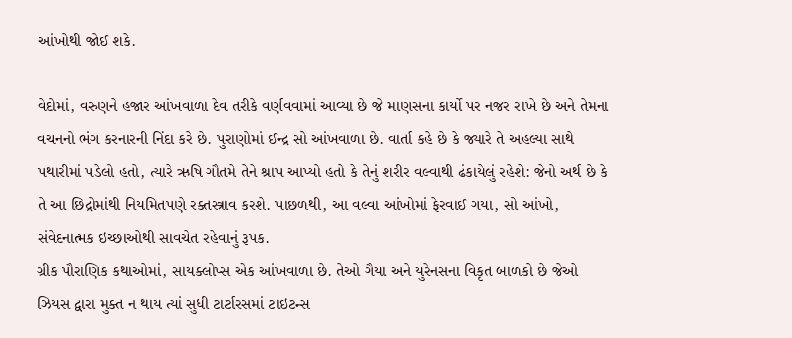આંખોથી જોઈ શકે.

વેદોમાં, વરુણને હજાર આંખવાળા દેવ તરીકે વર્ણવવામાં આવ્યા છે જે માણસના કાર્યો પર નજર રાખે છે અને તેમના વચનનો ભંગ કરનારની નિંદા કરે છે. પુરાણોમાં ઈન્દ્ર સો આંખવાળા છે. વાર્તા કહે છે કે જ્યારે તે અહલ્યા સાથે પથારીમાં પડેલો હતો, ત્યારે ઋષિ ગૌતમે તેને શ્રાપ આપ્યો હતો કે તેનું શરીર વલ્વાથી ઢંકાયેલું રહેશે: જેનો અર્થ છે કે તે આ છિદ્રોમાંથી નિયમિતપણે રક્તસ્ત્રાવ કરશે. પાછળથી, આ વલ્વા આંખોમાં ફેરવાઈ ગયા, સો આંખો, સંવેદનાત્મક ઇચ્છાઓથી સાવચેત રહેવાનું રૂપક.
ગ્રીક પૌરાણિક કથાઓમાં, સાયક્લોપ્સ એક આંખવાળા છે. તેઓ ગૈયા અને યુરેનસના વિકૃત બાળકો છે જેઓ ઝિયસ દ્વારા મુક્ત ન થાય ત્યાં સુધી ટાર્ટારસમાં ટાઇટન્સ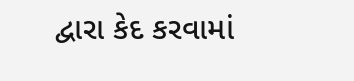દ્વારા કેદ કરવામાં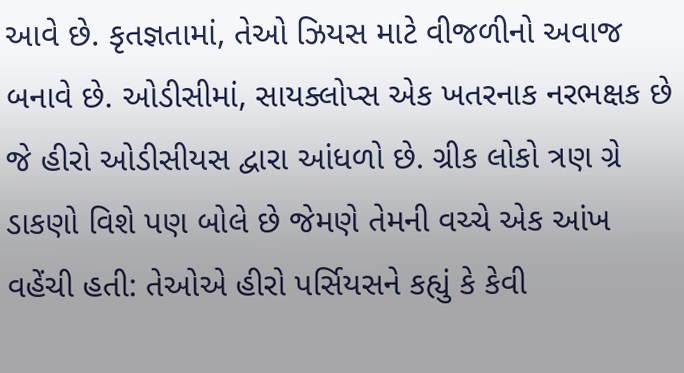આવે છે. કૃતજ્ઞતામાં, તેઓ ઝિયસ માટે વીજળીનો અવાજ બનાવે છે. ઓડીસીમાં, સાયક્લોપ્સ એક ખતરનાક નરભક્ષક છે જે હીરો ઓડીસીયસ દ્વારા આંધળો છે. ગ્રીક લોકો ત્રણ ગ્રે ડાકણો વિશે પણ બોલે છે જેમણે તેમની વચ્ચે એક આંખ વહેંચી હતી: તેઓએ હીરો પર્સિયસને કહ્યું કે કેવી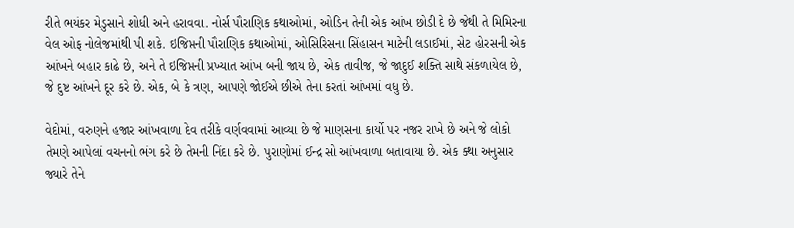રીતે ભયંકર મેડુસાને શોધી અને હરાવવા. નોર્સ પૌરાણિક કથાઓમાં, ઓડિન તેની એક આંખ છોડી દે છે જેથી તે મિમિરના વેલ ઓફ નોલેજમાંથી પી શકે. ઇજિપ્તની પૌરાણિક કથાઓમાં, ઓસિરિસના સિંહાસન માટેની લડાઈમાં, સેટ હોરસની એક આંખને બહાર કાઢે છે, અને તે ઇજિપ્તની પ્રખ્યાત આંખ બની જાય છે, એક તાવીજ, જે જાદુઈ શક્તિ સાથે સંકળાયેલ છે, જે દુષ્ટ આંખને દૂર કરે છે. એક, બે કે ત્રણ, આપણે જોઈએ છીએ તેના કરતાં આંખમાં વધુ છે.

વેદોમાં, વરુણને હજાર આંખવાળા દેવ તરીકે વર્ણવવામાં આવ્યા છે જે માણસના કાર્યો પર નજર રાખે છે અને જે લોકો તેમણે આપેલાં વચનનો ભંગ કરે છે તેમની નિંદા કરે છે. પુરાણોમાં ઈન્દ્ર સો આંખવાળા બતાવાયા છે. એક ક્થા અનુસાર જ્યારે તેને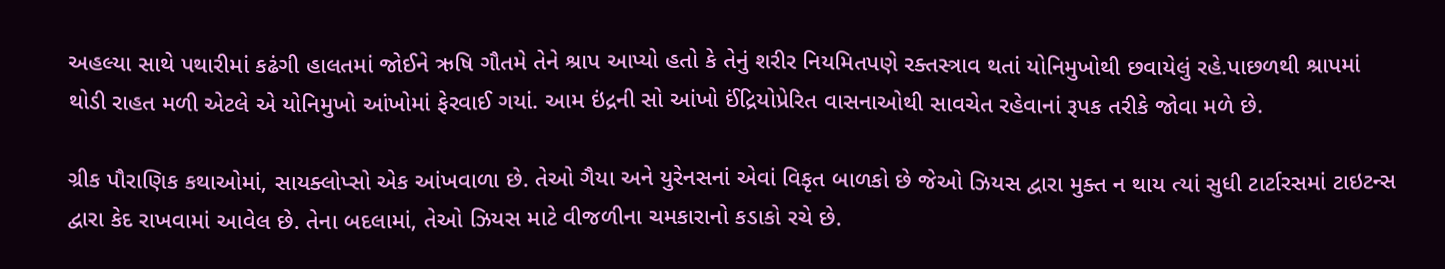અહલ્યા સાથે પથારીમાં કઢંગી હાલતમાં જોઈને ઋષિ ગૌતમે તેને શ્રાપ આપ્યો હતો કે તેનું શરીર નિયમિતપણે રક્તસ્ત્રાવ થતાં યોનિમુખોથી છવાયેલું રહે.પાછળથી શ્રાપમાં થોડી રાહત મળી એટલે એ યોનિમુખો આંખોમાં ફેરવાઈ ગયાં. આમ ઇંદ્રની સો આંખો ઈંદ્રિયોપ્રેરિત વાસનાઓથી સાવચેત રહેવાનાં રૂપક તરીકે જોવા મળે છે.

ગ્રીક પૌરાણિક કથાઓમાં, સાયક્લોપ્સો એક આંખવાળા છે. તેઓ ગૈયા અને યુરેનસનાં એવાં વિકૃત બાળકો છે જેઓ ઝિયસ દ્વારા મુક્ત ન થાય ત્યાં સુધી ટાર્ટારસમાં ટાઇટન્સ દ્વારા કેદ રાખવામાં આવેલ છે. તેના બદલામાં, તેઓ ઝિયસ માટે વીજળીના ચમકારાનો કડાકો રચે છે.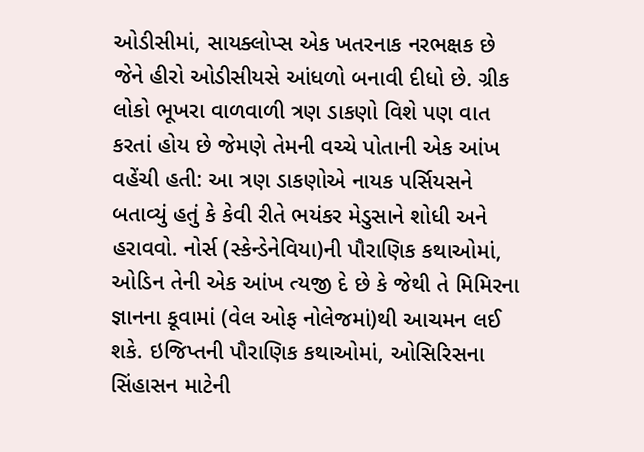ઓડીસીમાં, સાયક્લોપ્સ એક ખતરનાક નરભક્ષક છે જેને હીરો ઓડીસીયસે આંધળો બનાવી દીધો છે. ગ્રીક લોકો ભૂખરા વાળવાળી ત્રણ ડાકણો વિશે પણ વાત કરતાં હોય છે જેમણે તેમની વચ્ચે પોતાની એક આંખ વહેંચી હતી: આ ત્રણ ડાકણોએ નાયક પર્સિયસને બતાવ્યું હતું કે કેવી રીતે ભયંકર મેડુસાને શોધી અને હરાવવો. નોર્સ (સ્કેન્ડેનેવિયા)ની પૌરાણિક કથાઓમાં, ઓડિન તેની એક આંખ ત્યજી દે છે કે જેથી તે મિમિરના જ્ઞાનના કૂવામાં (વેલ ઓફ નોલેજમાં)થી આચમન લઈ શકે. ઇજિપ્તની પૌરાણિક કથાઓમાં, ઓસિરિસના સિંહાસન માટેની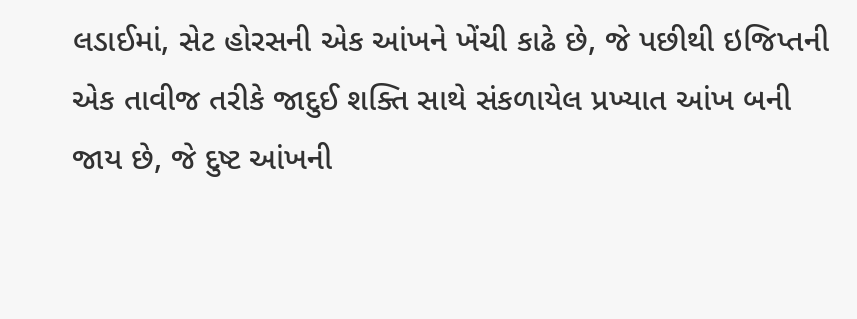લડાઈમાં, સેટ હોરસની એક આંખને ખેંચી કાઢે છે, જે પછીથી ઇજિપ્તની એક તાવીજ તરીકે જાદુઈ શક્તિ સાથે સંકળાયેલ પ્રખ્યાત આંખ બની જાય છે, જે દુષ્ટ આંખની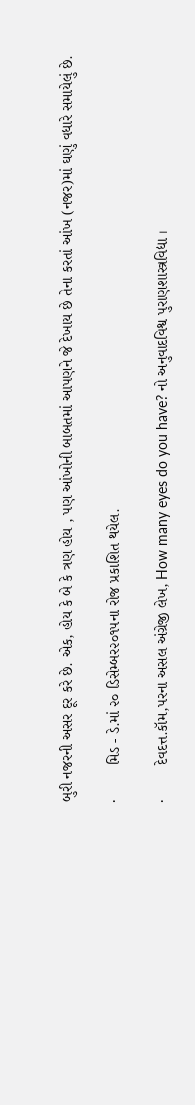બુરી નજરની અસર દૂર કરે છે. એક, હોય કે બે કે ત્રણ હોય , પણ આંખોની બાબતમાં આપણને જે દેખાય છે તેના કરતાં આંખ (નજર)માં ઘણું વધારે સમાયેલું છે.

·        મિડ - ડે.માં ૨૦ ડિસેમ્બર૨૦૧૫ના રોજ પ્રકાશિત થયેલ.

·        દેવદત્ત.કૉમ,પરના અસલ અંગ્રેજી લેખ, How many eyes do you have? નો અનુવાદવિશ્વ પુરાણશાસ્ત્રવિદ્યા ।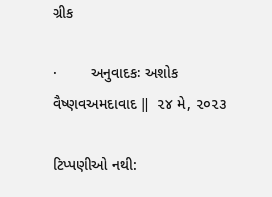ગ્રીક

·        અનુવાદકઃ અશોક વૈષ્ણવઅમદાવાદ ‖  ૨૪ મે, ૨૦૨૩

ટિપ્પણીઓ નથી: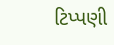ટિપ્પણી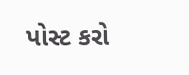પોસ્ટ કરો